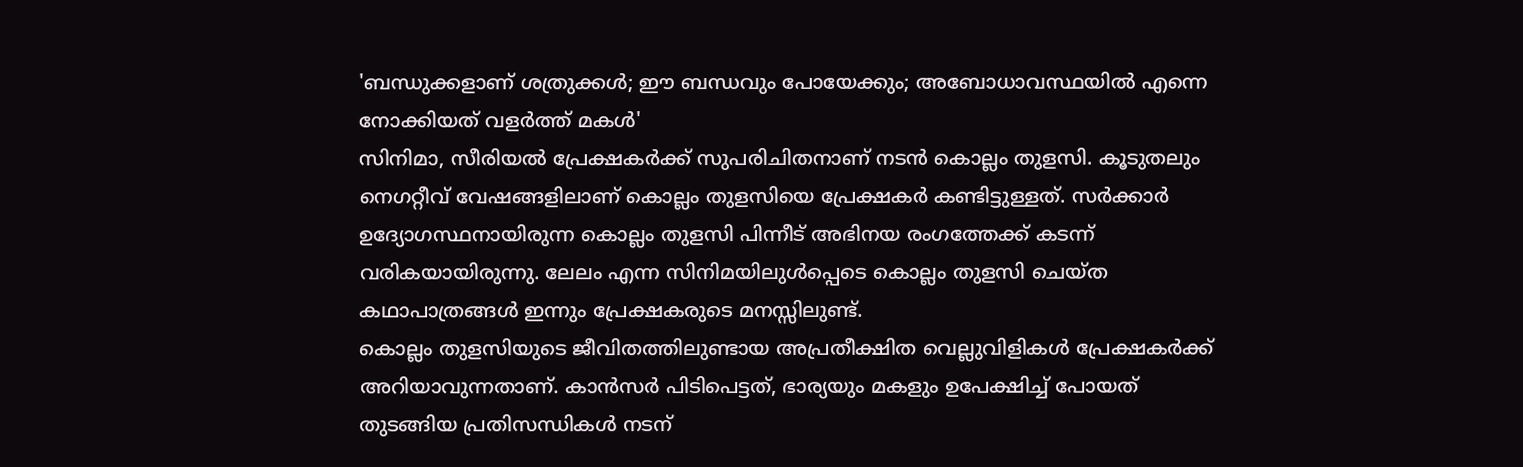'ബന്ധുക്കളാണ് ശത്രുക്കൾ; ഈ ബന്ധവും പോയേക്കും; അബോധാവസ്ഥയിൽ എന്നെ നോക്കിയത് വളർത്ത് മകൾ'
സിനിമാ, സീരിയൽ പ്രേക്ഷകർക്ക് സുപരിചിതനാണ് നടൻ കൊല്ലം തുളസി. കൂടുതലും നെഗറ്റീവ് വേഷങ്ങളിലാണ് കൊല്ലം തുളസിയെ പ്രേക്ഷകർ കണ്ടിട്ടുള്ളത്. സർക്കാർ ഉദ്യോഗസ്ഥനായിരുന്ന കൊല്ലം തുളസി പിന്നീട് അഭിനയ രംഗത്തേക്ക് കടന്ന് വരികയായിരുന്നു. ലേലം എന്ന സിനിമയിലുൾപ്പെടെ കൊല്ലം തുളസി ചെയ്ത കഥാപാത്രങ്ങൾ ഇന്നും പ്രേക്ഷകരുടെ മനസ്സിലുണ്ട്.
കൊല്ലം തുളസിയുടെ ജീവിതത്തിലുണ്ടായ അപ്രതീക്ഷിത വെല്ലുവിളികൾ പ്രേക്ഷകർക്ക് അറിയാവുന്നതാണ്. കാൻസർ പിടിപെട്ടത്, ഭാര്യയും മകളും ഉപേക്ഷിച്ച് പോയത് തുടങ്ങിയ പ്രതിസന്ധികൾ നടന്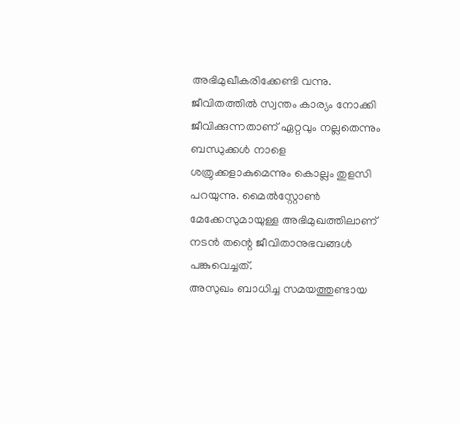അഭിമുഖീകരിക്കേണ്ടി വന്നു. ജീവിതത്തിൽ സ്വന്തം കാര്യം നോക്കി ജീവിക്കുന്നതാണ് ഏറ്റവും നല്ലതെന്നും ബന്ധുക്കൾ നാളെ ശത്രുക്കളാകുമെന്നും കൊല്ലം തുളസി പറയുന്നു. മൈൽസ്റ്റോൺ മേക്കേസുമായുള്ള അഭിമുഖത്തിലാണ് നടൻ തന്റെ ജീവിതാനുഭവങ്ങൾ പങ്കുവെച്ചത്.
അസുഖം ബാധിച്ച സമയത്തുണ്ടായ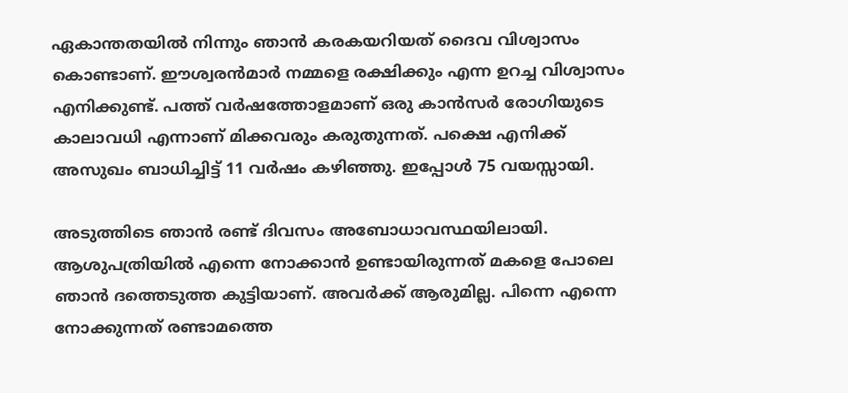ഏകാന്തതയിൽ നിന്നും ഞാൻ കരകയറിയത് ദൈവ വിശ്വാസം കൊണ്ടാണ്. ഈശ്വരൻമാർ നമ്മളെ രക്ഷിക്കും എന്ന ഉറച്ച വിശ്വാസം എനിക്കുണ്ട്. പത്ത് വർഷത്തോളമാണ് ഒരു കാൻസർ രോഗിയുടെ കാലാവധി എന്നാണ് മിക്കവരും കരുതുന്നത്. പക്ഷെ എനിക്ക് അസുഖം ബാധിച്ചിട്ട് 11 വർഷം കഴിഞ്ഞു. ഇപ്പോൾ 75 വയസ്സായി.

അടുത്തിടെ ഞാൻ രണ്ട് ദിവസം അബോധാവസ്ഥയിലായി. ആശുപത്രിയിൽ എന്നെ നോക്കാൻ ഉണ്ടായിരുന്നത് മകളെ പോലെ ഞാൻ ദത്തെടുത്ത കുട്ടിയാണ്. അവർക്ക് ആരുമില്ല. പിന്നെ എന്നെ നോക്കുന്നത് രണ്ടാമത്തെ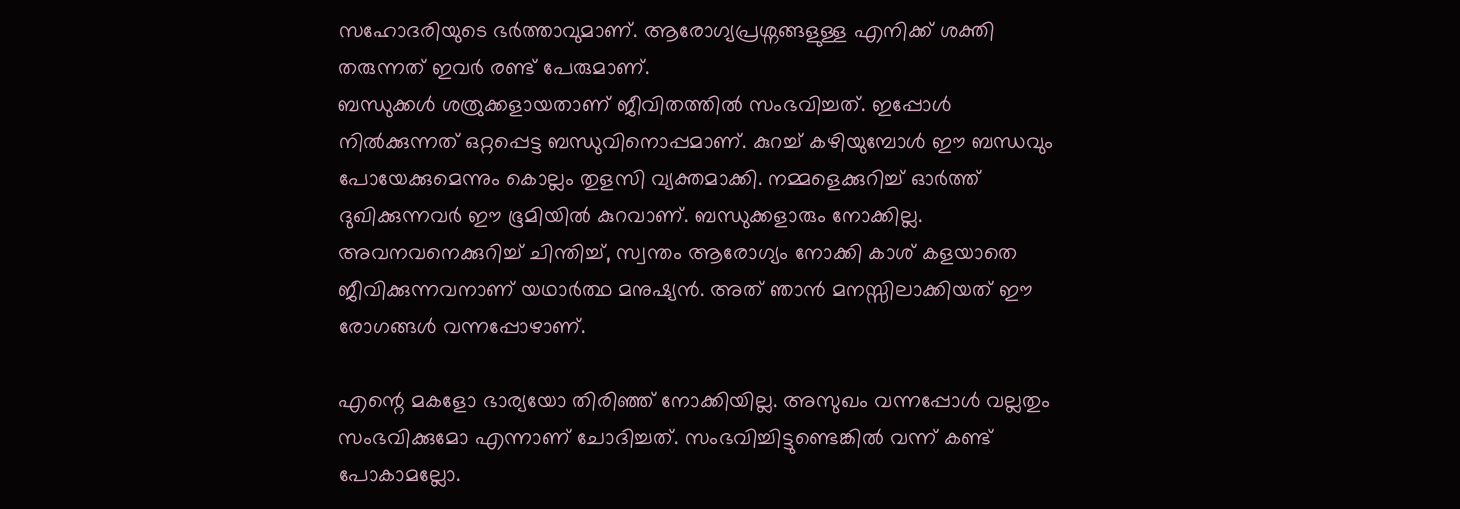സഹോദരിയുടെ ഭർത്താവുമാണ്. ആരോഗ്യപ്രശ്നങ്ങളുള്ള എനിക്ക് ശക്തി തരുന്നത് ഇവർ രണ്ട് പേരുമാണ്.
ബന്ധുക്കൾ ശത്രുക്കളായതാണ് ജീവിതത്തിൽ സംഭവിച്ചത്. ഇപ്പോൾ നിൽക്കുന്നത് ഒറ്റപ്പെട്ട ബന്ധുവിനൊപ്പമാണ്. കുറച്ച് കഴിയുമ്പോൾ ഈ ബന്ധവും പോയേക്കുമെന്നും കൊല്ലം തുളസി വ്യക്തമാക്കി. നമ്മളെക്കുറിച്ച് ഓർത്ത് ദുഖിക്കുന്നവർ ഈ ഭൂമിയിൽ കുറവാണ്. ബന്ധുക്കളാരും നോക്കില്ല. അവനവനെക്കുറിച്ച് ചിന്തിച്ച്, സ്വന്തം ആരോഗ്യം നോക്കി കാശ് കളയാതെ ജീവിക്കുന്നവനാണ് യഥാർത്ഥ മനുഷ്യൻ. അത് ഞാൻ മനസ്സിലാക്കിയത് ഈ രോഗങ്ങൾ വന്നപ്പോഴാണ്.

എന്റെ മകളോ ഭാര്യയോ തിരിഞ്ഞ് നോക്കിയില്ല. അസുഖം വന്നപ്പോൾ വല്ലതും സംഭവിക്കുമോ എന്നാണ് ചോദിച്ചത്. സംഭവിച്ചിട്ടുണ്ടെങ്കിൽ വന്ന് കണ്ട് പോകാമല്ലോ.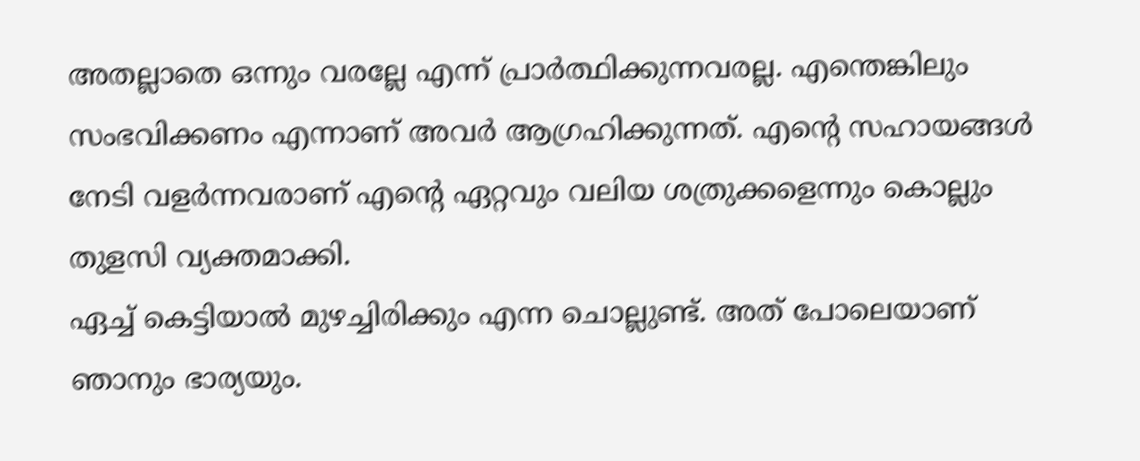അതല്ലാതെ ഒന്നും വരല്ലേ എന്ന് പ്രാർത്ഥിക്കുന്നവരല്ല. എന്തെങ്കിലും സംഭവിക്കണം എന്നാണ് അവർ ആഗ്രഹിക്കുന്നത്. എന്റെ സഹായങ്ങൾ നേടി വളർന്നവരാണ് എന്റെ ഏറ്റവും വലിയ ശത്രുക്കളെന്നും കൊല്ലും തുളസി വ്യക്തമാക്കി.
ഏച്ച് കെട്ടിയാൽ മുഴച്ചിരിക്കും എന്ന ചൊല്ലുണ്ട്. അത് പോലെയാണ് ഞാനും ഭാര്യയും.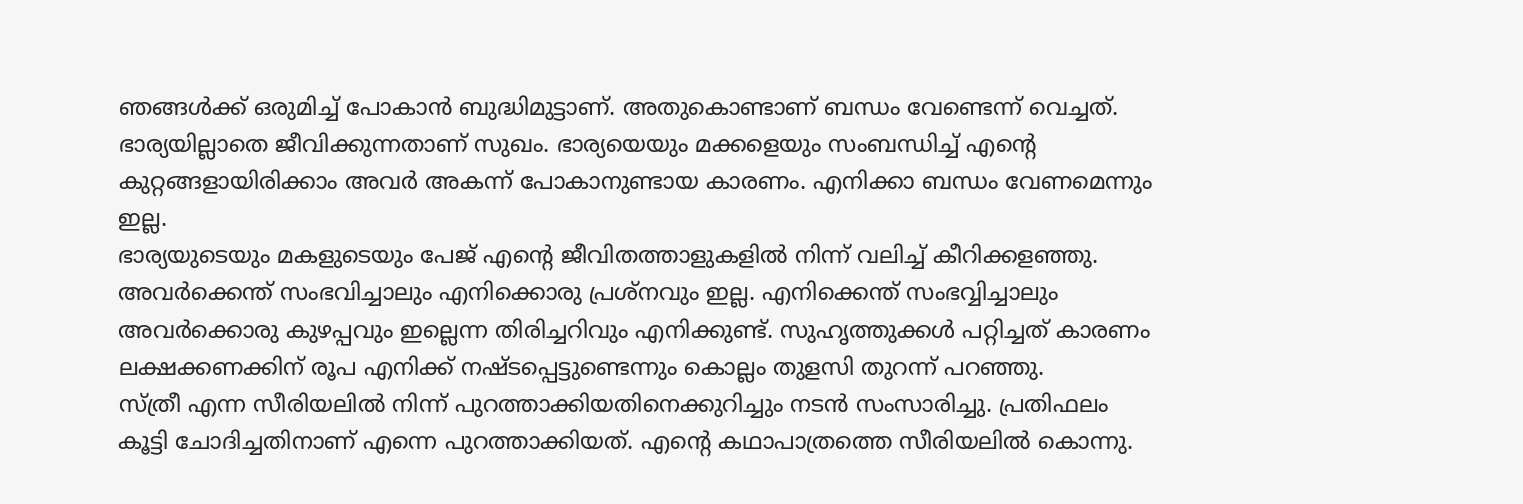ഞങ്ങൾക്ക് ഒരുമിച്ച് പോകാൻ ബുദ്ധിമുട്ടാണ്. അതുകൊണ്ടാണ് ബന്ധം വേണ്ടെന്ന് വെച്ചത്. ഭാര്യയില്ലാതെ ജീവിക്കുന്നതാണ് സുഖം. ഭാര്യയെയും മക്കളെയും സംബന്ധിച്ച് എന്റെ കുറ്റങ്ങളായിരിക്കാം അവർ അകന്ന് പോകാനുണ്ടായ കാരണം. എനിക്കാ ബന്ധം വേണമെന്നും ഇല്ല.
ഭാര്യയുടെയും മകളുടെയും പേജ് എന്റെ ജീവിതത്താളുകളിൽ നിന്ന് വലിച്ച് കീറിക്കളഞ്ഞു. അവർക്കെന്ത് സംഭവിച്ചാലും എനിക്കൊരു പ്രശ്നവും ഇല്ല. എനിക്കെന്ത് സംഭവ്വിച്ചാലും അവർക്കൊരു കുഴപ്പവും ഇല്ലെന്ന തിരിച്ചറിവും എനിക്കുണ്ട്. സുഹൃത്തുക്കൾ പറ്റിച്ചത് കാരണം ലക്ഷക്കണക്കിന് രൂപ എനിക്ക് നഷ്ടപ്പെട്ടുണ്ടെന്നും കൊല്ലം തുളസി തുറന്ന് പറഞ്ഞു.
സ്ത്രീ എന്ന സീരിയലിൽ നിന്ന് പുറത്താക്കിയതിനെക്കുറിച്ചും നടൻ സംസാരിച്ചു. പ്രതിഫലം കൂട്ടി ചോദിച്ചതിനാണ് എന്നെ പുറത്താക്കിയത്. എന്റെ കഥാപാത്രത്തെ സീരിയലിൽ കൊന്നു.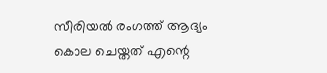സീരിയൽ രംഗത്ത് ആദ്യം കൊല ചെയ്തത് എന്റെ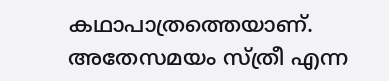കഥാപാത്രത്തെയാണ്. അതേസമയം സ്ത്രീ എന്ന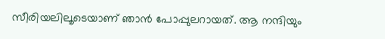സീരിയലിലൂടെയാണ് ഞാൻ പോപ്പുലറായത്. ആ നന്ദിയും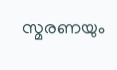സ്മരണയും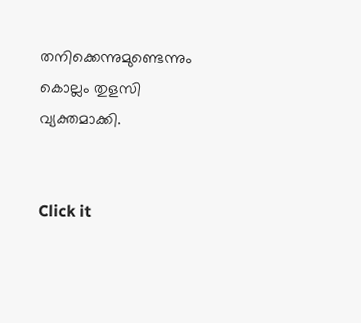തനിക്കെന്നുമുണ്ടെന്നും കൊല്ലം തുളസി വ്യക്തമാക്കി.


Click it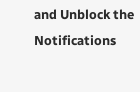and Unblock the Notifications